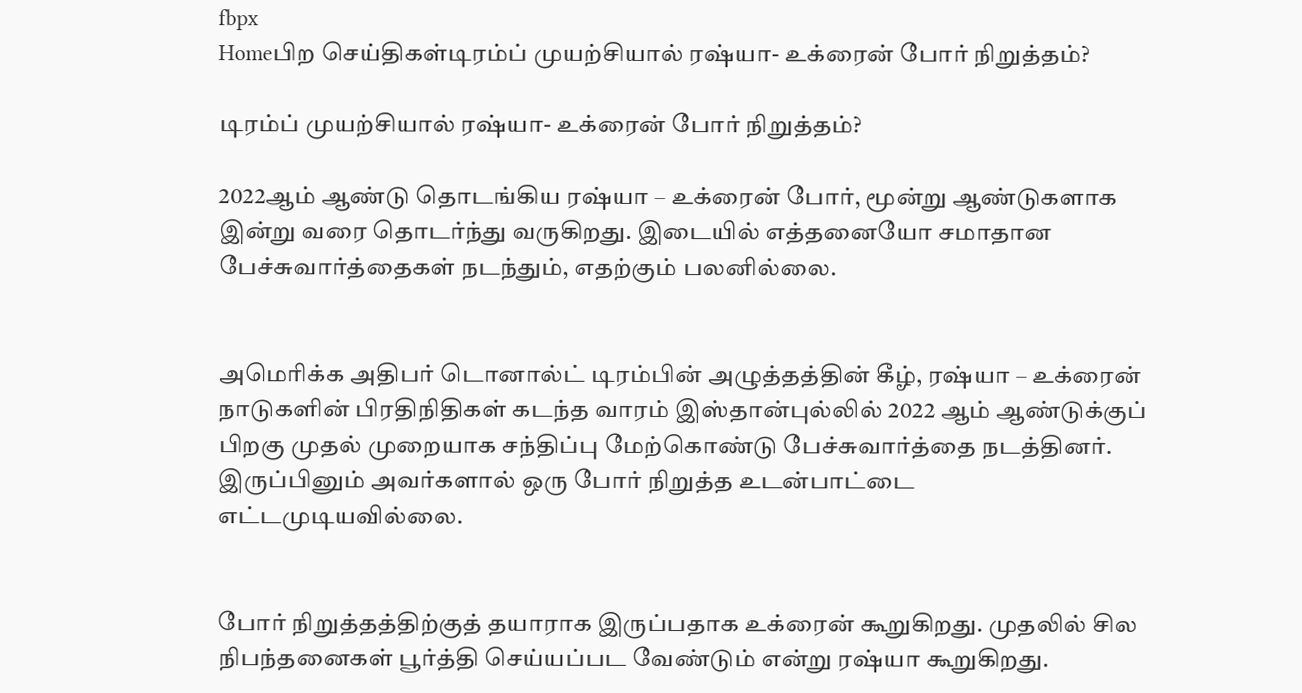fbpx
Homeபிற செய்திகள்டிரம்ப் முயற்சியால் ரஷ்யா- உக்ரைன் போர் நிறுத்தம்?

டிரம்ப் முயற்சியால் ரஷ்யா- உக்ரைன் போர் நிறுத்தம்?

2022ஆம் ஆண்டு தொடங்கிய ரஷ்யா – உக்ரைன் போர், மூன்று ஆண்டுகளாக இன்று வரை தொடர்ந்து வருகிறது. இடையில் எத்தனையோ சமாதான பேச்சுவார்த்தைகள் நடந்தும், எதற்கும் பலனில்லை.


அமெரிக்க அதிபர் டொனால்ட் டிரம்பின் அழுத்தத்தின் கீழ், ரஷ்யா – உக்ரைன் நாடுகளின் பிரதிநிதிகள் கடந்த வாரம் இஸ்தான்புல்லில் 2022 ஆம் ஆண்டுக்குப் பிறகு முதல் முறையாக சந்திப்பு மேற்கொண்டு பேச்சுவார்த்தை நடத்தினர். இருப்பினும் அவர்களால் ஒரு போர் நிறுத்த உடன்பாட்டை எட்டமுடியவில்லை.


போர் நிறுத்தத்திற்குத் தயாராக இருப்பதாக உக்ரைன் கூறுகிறது. முதலில் சில நிபந்தனைகள் பூர்த்தி செய்யப்பட வேண்டும் என்று ரஷ்யா கூறுகிறது.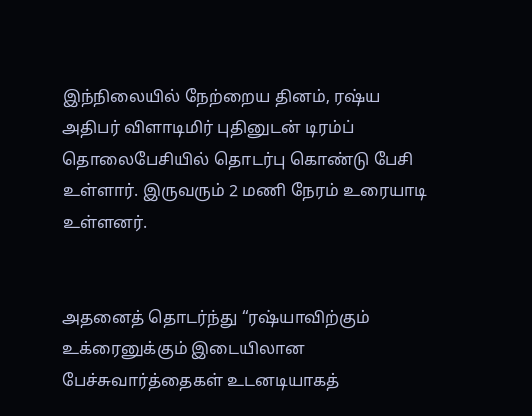இந்நிலையில் நேற்றைய தினம், ரஷ்ய அதிபர் விளாடிமிர் புதினுடன் டிரம்ப் தொலைபேசியில் தொடர்பு கொண்டு பேசி உள்ளார். இருவரும் 2 மணி நேரம் உரையாடி உள்ளனர்.


அதனைத் தொடர்ந்து “ரஷ்யாவிற்கும் உக்ரைனுக்கும் இடையிலான பேச்சுவார்த்தைகள் உடனடியாகத்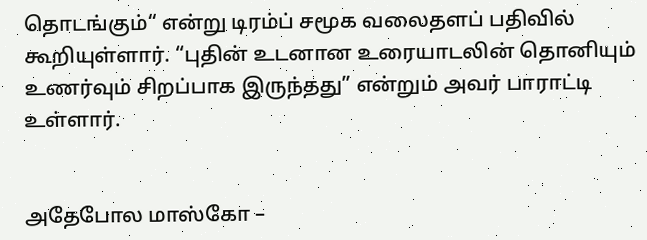தொடங்கும்“ என்று டிரம்ப் சமூக வலைதளப் பதிவில் கூறியுள்ளார். “புதின் உடனான உரையாடலின் தொனியும் உணர்வும் சிறப்பாக இருந்தது” என்றும் அவர் பாராட்டி உள்ளார்.


அதேபோல மாஸ்கோ –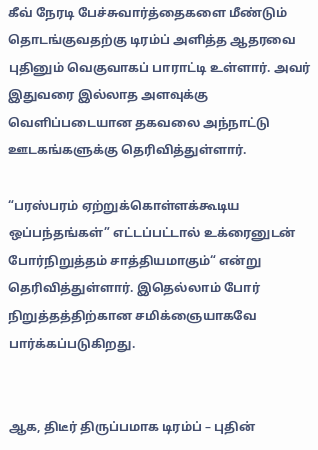கீவ் நேரடி பேச்சுவார்த்தைகளை மீண்டும் தொடங்குவதற்கு டிரம்ப் அளித்த ஆதரவை புதினும் வெகுவாகப் பாராட்டி உள்ளார். அவர் இதுவரை இல்லாத அளவுக்கு வெளிப்படையான தகவலை அந்நாட்டு ஊடகங்களுக்கு தெரிவித்துள்ளார்.

“பரஸ்பரம் ஏற்றுக்கொள்ளக்கூடிய ஒப்பந்தங்கள்” எட்டப்பட்டால் உக்ரைனுடன் போர்நிறுத்தம் சாத்தியமாகும்“ என்று தெரிவித்துள்ளார். இதெல்லாம் போர் நிறுத்தத்திற்கான சமிக்ஞையாகவே பார்க்கப்படுகிறது.


ஆக, திடீர் திருப்பமாக டிரம்ப் – புதின்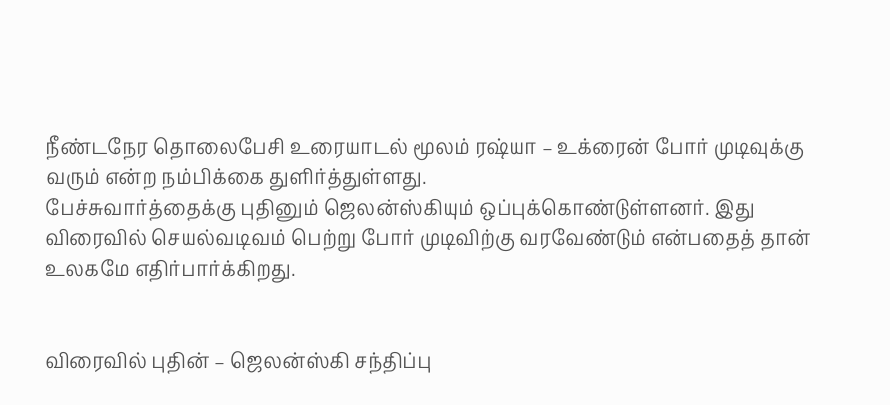நீண்டநேர தொலைபேசி உரையாடல் மூலம் ரஷ்யா – உக்ரைன் போர் முடிவுக்கு வரும் என்ற நம்பிக்கை துளிர்த்துள்ளது.
பேச்சுவார்த்தைக்கு புதினும் ஜெலன்ஸ்கியும் ஒப்புக்கொண்டுள்ளனர். இது விரைவில் செயல்வடிவம் பெற்று போர் முடிவிற்கு வரவேண்டும் என்பதைத் தான் உலகமே எதிர்பார்க்கிறது.


விரைவில் புதின் – ஜெலன்ஸ்கி சந்திப்பு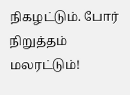நிகழட்டும். போர் நிறுத்தம் மலரட்டும்!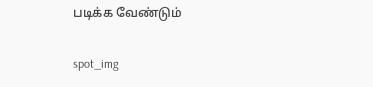படிக்க வேண்டும்

spot_img